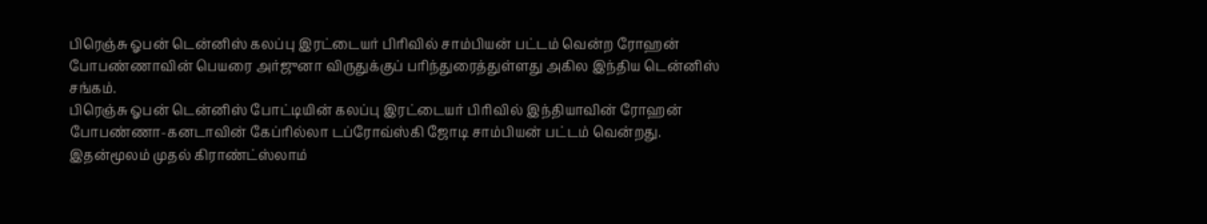பிரெஞ்சு ஓபன் டென்னிஸ் கலப்பு இரட்டையர் பிரிவில் சாம்பியன் பட்டம் வென்ற ரோஹன் போபண்ணாவின் பெயரை அர்ஜுனா விருதுக்குப் பரிந்துரைத்துள்ளது அகில இந்திய டென்னிஸ் சங்கம்.
பிரெஞ்சு ஓபன் டென்னிஸ் போட்டியின் கலப்பு இரட்டையர் பிரிவில் இந்தியாவின் ரோஹன் போபண்ணா-கனடாவின் கேப்ரில்லா டப்ரோவ்ஸ்கி ஜோடி சாம்பியன் பட்டம் வென்றது. இதன்மூலம் முதல் கிராண்ட்ஸ்லாம்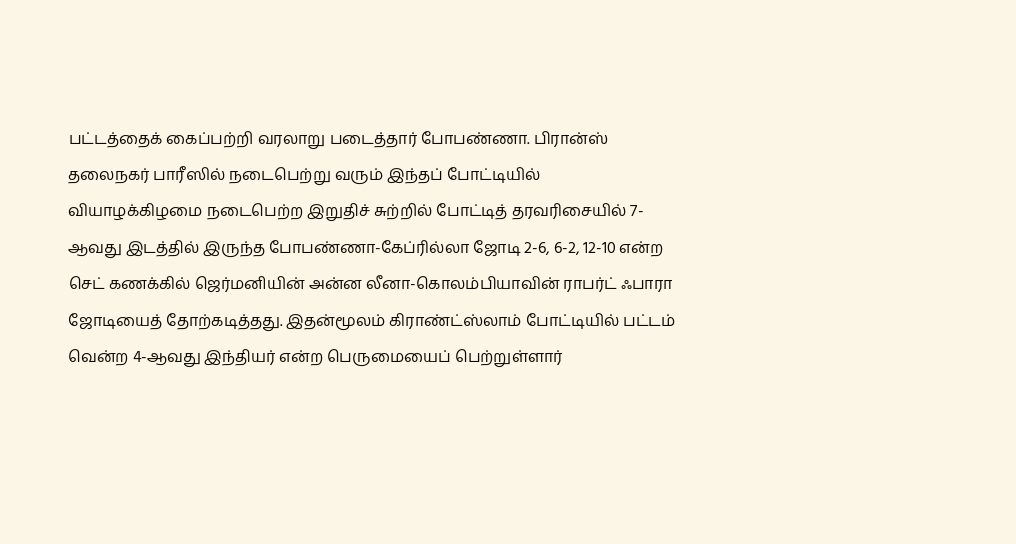பட்டத்தைக் கைப்பற்றி வரலாறு படைத்தார் போபண்ணா. பிரான்ஸ் தலைநகர் பாரீஸில் நடைபெற்று வரும் இந்தப் போட்டியில் வியாழக்கிழமை நடைபெற்ற இறுதிச் சுற்றில் போட்டித் தரவரிசையில் 7-ஆவது இடத்தில் இருந்த போபண்ணா-கேப்ரில்லா ஜோடி 2-6, 6-2, 12-10 என்ற செட் கணக்கில் ஜெர்மனியின் அன்ன லீனா-கொலம்பியாவின் ராபர்ட் ஃபாரா ஜோடியைத் தோற்கடித்தது. இதன்மூலம் கிராண்ட்ஸ்லாம் போட்டியில் பட்டம் வென்ற 4-ஆவது இந்தியர் என்ற பெருமையைப் பெற்றுள்ளார்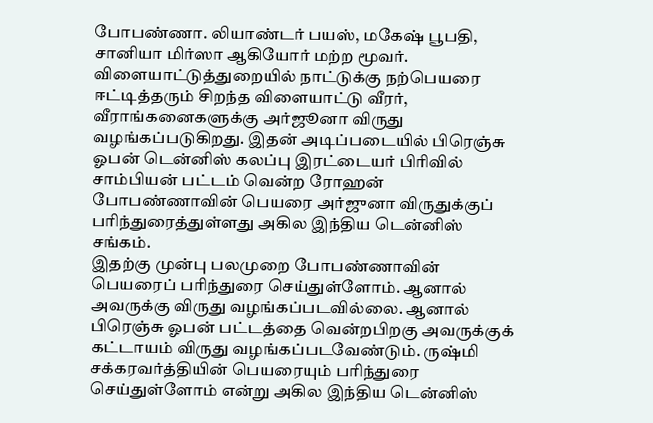போபண்ணா. லியாண்டர் பயஸ், மகேஷ் பூபதி, சானியா மிர்ஸா ஆகியோர் மற்ற மூவர்.
விளையாட்டுத்துறையில் நாட்டுக்கு நற்பெயரை ஈட்டித்தரும் சிறந்த விளையாட்டு வீரர், வீராங்கனைகளுக்கு அர்ஜூனா விருது வழங்கப்படுகிறது. இதன் அடிப்படையில் பிரெஞ்சு ஓபன் டென்னிஸ் கலப்பு இரட்டையர் பிரிவில் சாம்பியன் பட்டம் வென்ற ரோஹன் போபண்ணாவின் பெயரை அர்ஜுனா விருதுக்குப் பரிந்துரைத்துள்ளது அகில இந்திய டென்னிஸ் சங்கம்.
இதற்கு முன்பு பலமுறை போபண்ணாவின் பெயரைப் பரிந்துரை செய்துள்ளோம். ஆனால் அவருக்கு விருது வழங்கப்படவில்லை. ஆனால் பிரெஞ்சு ஓபன் பட்டத்தை வென்றபிறகு அவருக்குக் கட்டாயம் விருது வழங்கப்படவேண்டும். ருஷ்மி சக்கரவர்த்தியின் பெயரையும் பரிந்துரை செய்துள்ளோம் என்று அகில இந்திய டென்னிஸ்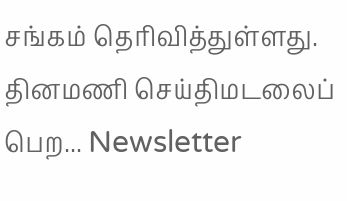சங்கம் தெரிவித்துள்ளது.
தினமணி செய்திமடலைப் பெற... Newsletter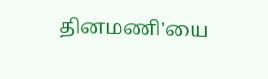தினமணி'யை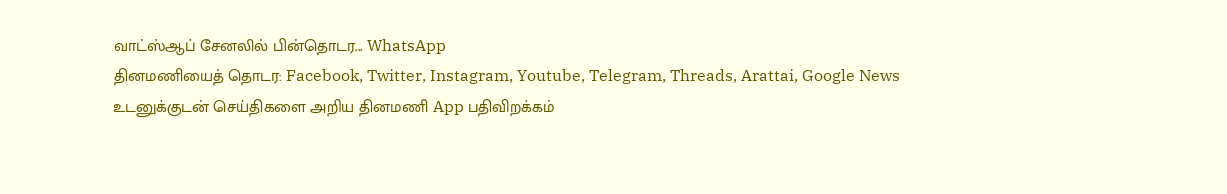வாட்ஸ்ஆப் சேனலில் பின்தொடர... WhatsApp
தினமணியைத் தொடர: Facebook, Twitter, Instagram, Youtube, Telegram, Threads, Arattai, Google News
உடனுக்குடன் செய்திகளை அறிய தினமணி App பதிவிறக்கம்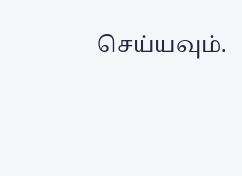செய்யவும்.